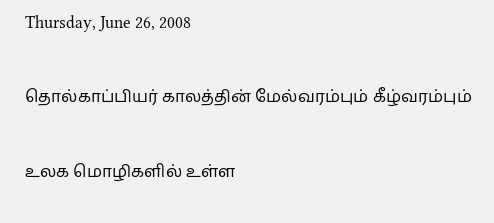Thursday, June 26, 2008

தொல்காப்பியர் காலத்தின் மேல்வரம்பும் கீழ்வரம்பும்

உலக மொழிகளில் உள்ள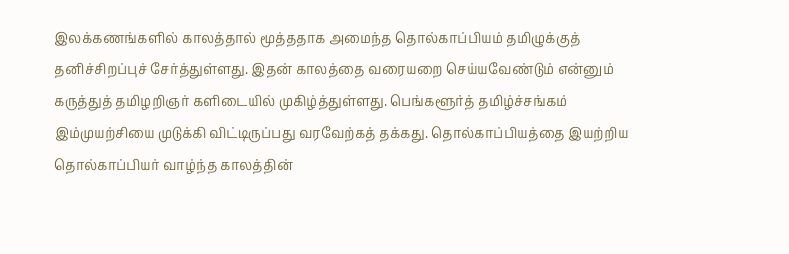இலக்கணங்களில் காலத்தால் மூத்ததாக அமைந்த தொல்காப்பியம் தமிழுக்குத் தனிச்சிறப்புச் சேர்த்துள்ளது. இதன் காலத்தை வரையறை செய்யவேண்டும் என்னும் கருத்துத் தமிழறிஞர் களிடையில் முகிழ்த்துள்ளது. பெங்களூர்த் தமிழ்ச்சங்கம் இம்முயற்சியை முடுக்கி விட்டிருப்பது வரவேற்கத் தக்கது. தொல்காப்பியத்தை இயற்றிய தொல்காப்பியர் வாழ்ந்த காலத்தின்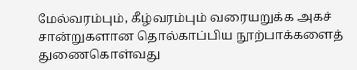மேல்வரம்பும், கீழ்வரம்பும் வரையறுக்க அகச் சான்றுகளான தொல்காப்பிய நூற்பாக்களைத் துணைகொள்வது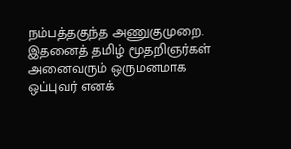நம்பத்தகுந்த அணுகுமுறை. இதனைத் தமிழ் மூதறிஞர்கள் அனைவரும் ஒருமனமாக ஒப்புவர் எனக்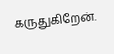கருதுகிறேன்.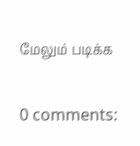மேலும் படிக்க

0 comments: